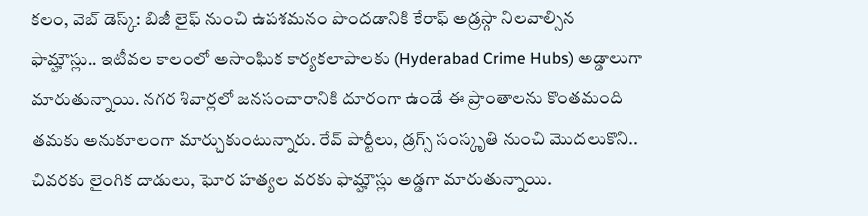కలం, వెబ్ డెస్క్: బిజీ లైఫ్ నుంచి ఉపశమనం పొందడానికి కేరాఫ్ అడ్రస్గా నిలవాల్సిన ఫామ్హౌస్లు.. ఇటీవల కాలంలో అసాంఘిక కార్యకలాపాలకు (Hyderabad Crime Hubs) అడ్డాలుగా మారుతున్నాయి. నగర శివార్లలో జనసంచారానికి దూరంగా ఉండే ఈ ప్రాంతాలను కొంతమంది తమకు అనుకూలంగా మార్చుకుంటున్నారు. రేవ్ పార్టీలు, డ్రగ్స్ సంస్కృతి నుంచి మొదలుకొని.. చివరకు లైంగిక దాడులు, ఘోర హత్యల వరకు ఫామ్హౌస్లు అడ్డగా మారుతున్నాయి.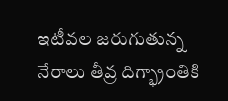ఇటీవల జరుగుతున్న నేరాలు తీవ్ర దిగ్భ్రాంతికి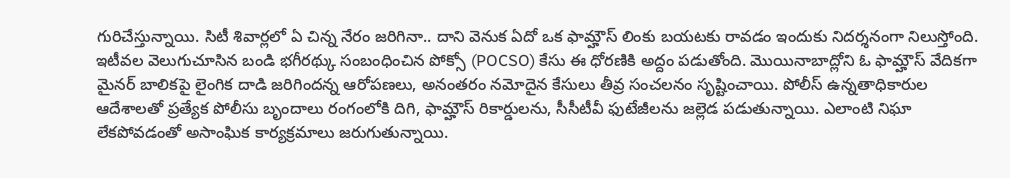గురిచేస్తున్నాయి. సిటీ శివార్లలో ఏ చిన్న నేరం జరిగినా.. దాని వెనుక ఏదో ఒక ఫామ్హౌస్ లింకు బయటకు రావడం ఇందుకు నిదర్శనంగా నిలుస్తోంది.
ఇటీవల వెలుగుచూసిన బండి భగీరథ్కు సంబంధించిన పోక్సో (POCSO) కేసు ఈ ధోరణికి అద్దం పడుతోంది. మొయినాబాద్లోని ఓ ఫామ్హౌస్ వేదికగా మైనర్ బాలికపై లైంగిక దాడి జరిగిందన్న ఆరోపణలు, అనంతరం నమోదైన కేసులు తీవ్ర సంచలనం సృష్టించాయి. పోలీస్ ఉన్నతాధికారుల ఆదేశాలతో ప్రత్యేక పోలీసు బృందాలు రంగంలోకి దిగి, ఫామ్హౌస్ రికార్డులను, సీసీటీవీ ఫుటేజీలను జల్లెడ పడుతున్నాయి. ఎలాంటి నిఘా లేకపోవడంతో అసాంఘిక కార్యక్రమాలు జరుగుతున్నాయి.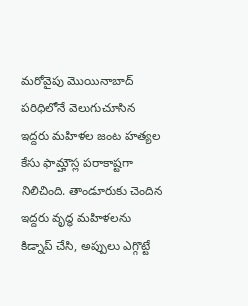మరోవైపు మొయినాబాద్ పరిధిలోనే వెలుగుచూసిన ఇద్దరు మహిళల జంట హత్యల కేసు ఫామ్హౌస్ల పరాకాష్టగా నిలిచింది. తాండూరుకు చెందిన ఇద్దరు వృద్ధ మహిళలను కిడ్నాప్ చేసి, అప్పులు ఎగ్గొట్టే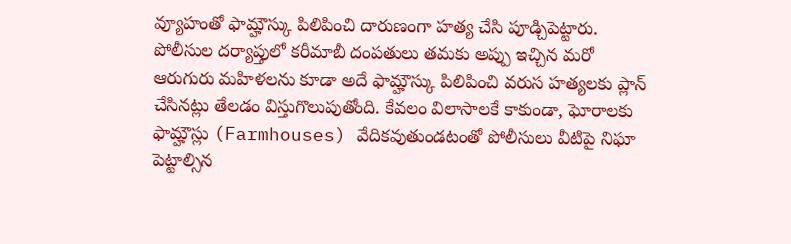వ్యూహంతో ఫామ్హౌస్కు పిలిపించి దారుణంగా హత్య చేసి పూడ్చిపెట్టారు. పోలీసుల దర్యాప్తులో కరీమాబీ దంపతులు తమకు అప్పు ఇచ్చిన మరో ఆరుగురు మహిళలను కూడా అదే ఫామ్హౌస్కు పిలిపించి వరుస హత్యలకు ప్లాన్ చేసినట్లు తేలడం విస్తుగొలుపుతోంది. కేవలం విలాసాలకే కాకుండా, ఘోరాలకు ఫామ్హౌస్లు (Farmhouses) వేదికవుతుండటంతో పోలీసులు వీటిపై నిఘా పెట్టాల్సిన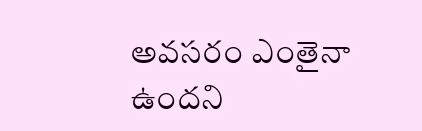అవసరం ఎంతైనా ఉందని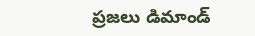ప్రజలు డిమాండ్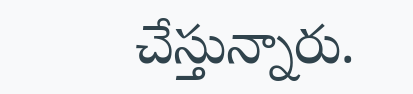చేస్తున్నారు.